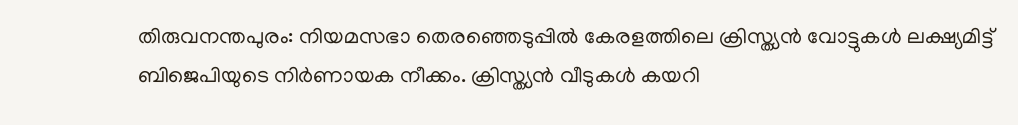തിരുവനന്തപുരം: നിയമസഭാ തെരഞ്ഞെടുപ്പില്‍ കേരളത്തിലെ ക്രിസ്ത്യന്‍ വോട്ടുകള്‍ ലക്ഷ്യമിട്ട് ബിജെപിയുടെ നിര്‍ണായക നീക്കം. ക്രിസ്ത്യന്‍ വീടുകള്‍ കയറി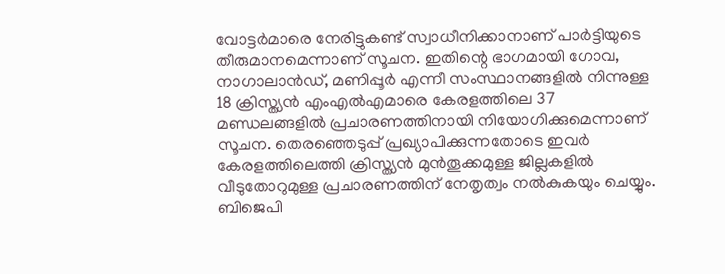വോട്ടര്‍മാരെ നേരിട്ടുകണ്ട് സ്വാധീനിക്കാനാണ് പാര്‍ട്ടിയുടെ തീരുമാനമെന്നാണ് സൂചന. ഇതിന്റെ ഭാഗമായി ഗോവ, നാഗാലാന്‍ഡ്, മണിപ്പൂര്‍ എന്നീ സംസ്ഥാനങ്ങളില്‍ നിന്നുള്ള 18 ക്രിസ്ത്യന്‍ എംഎല്‍എമാരെ കേരളത്തിലെ 37 മണ്ഡലങ്ങളില്‍ പ്രചാരണത്തിനായി നിയോഗിക്കുമെന്നാണ് സൂചന. തെരഞ്ഞെടുപ്പ് പ്രഖ്യാപിക്കുന്നതോടെ ഇവര്‍ കേരളത്തിലെത്തി ക്രിസ്ത്യന്‍ മുന്‍തൂക്കമുള്ള ജില്ലകളില്‍ വീടുതോറുമുള്ള പ്രചാരണത്തിന് നേതൃത്വം നല്‍കുകയും ചെയ്യും. ബിജെപി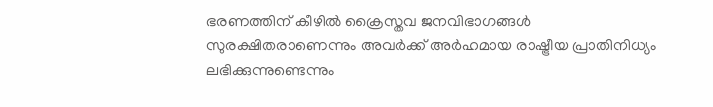ഭരണത്തിന് കീഴില്‍ ക്രൈസ്തവ ജനവിഭാഗങ്ങള്‍ സുരക്ഷിതരാണെന്നും അവര്‍ക്ക് അര്‍ഹമായ രാഷ്ട്രീയ പ്രാതിനിധ്യം ലഭിക്കുന്നുണ്ടെന്നും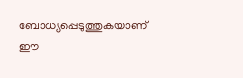ബോധ്യപ്പെടുത്തുകയാണ് ഈ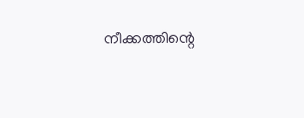നീക്കത്തിന്റെ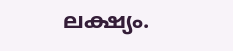ലക്ഷ്യം.